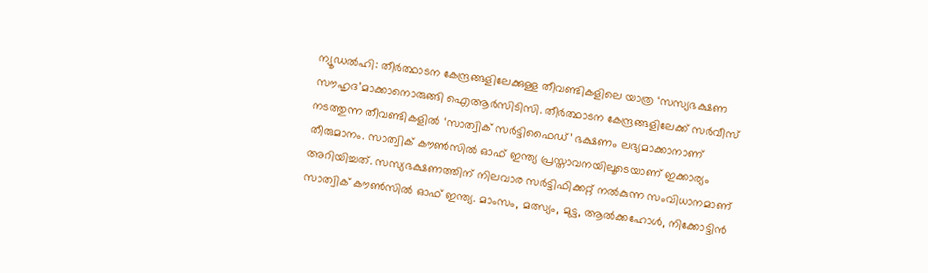ന്യൂഡൽഹി: തീർത്ഥാടന കേന്ദ്രങ്ങളിലേക്കുള്ള തീവണ്ടികളിലെ യാത്ര ‘സസ്യഭക്ഷണ സൗഹൃദ’മാക്കാനൊരുങ്ങി ഐആർസിടിസി. തീർത്ഥാടന കേന്ദ്രങ്ങളിലേക്ക് സർവീസ് നടത്തുന്ന തീവണ്ടികളിൽ ‘സാത്വിക് സർട്ടിഫൈഡ്’ ഭക്ഷണം ലഭ്യമാക്കാനാണ് തീരുമാനം. സാത്വിക് കൗൺസിൽ ഓഫ് ഇന്ത്യ പ്രസ്താവനയിലൂടെയാണ് ഇക്കാര്യം അറിയിച്ചത്. സസ്യഭക്ഷണത്തിന് നിലവാര സർട്ടിഫിക്കറ്റ് നൽകുന്ന സംവിധാനമാണ് സാത്വിക് കൗൺസിൽ ഓഫ് ഇന്ത്യ. മാംസം, മത്സ്യം, മുട്ട, ആൽക്കഹോൾ, നിക്കോട്ടിൻ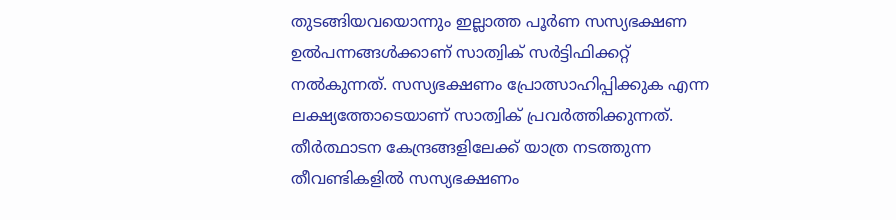തുടങ്ങിയവയൊന്നും ഇല്ലാത്ത പൂർണ സസ്യഭക്ഷണ ഉൽപന്നങ്ങൾക്കാണ് സാത്വിക് സർട്ടിഫിക്കറ്റ് നൽകുന്നത്. സസ്യഭക്ഷണം പ്രോത്സാഹിപ്പിക്കുക എന്ന ലക്ഷ്യത്തോടെയാണ് സാത്വിക് പ്രവർത്തിക്കുന്നത്.
തീർത്ഥാടന കേന്ദ്രങ്ങളിലേക്ക് യാത്ര നടത്തുന്ന തീവണ്ടികളിൽ സസ്യഭക്ഷണം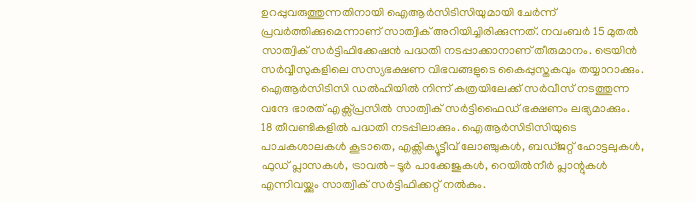ഉറപ്പുവരുത്തുന്നതിനായി ഐആർസിടിസിയുമായി ചേർന്ന് പ്രവർത്തിക്കുമെന്നാണ് സാത്വിക് അറിയിച്ചിരിക്കുന്നത്. നവംബർ 15 മുതൽ സാത്വിക് സർട്ടിഫിക്കേഷൻ പദ്ധതി നടപ്പാക്കാനാണ് തീരുമാനം. ട്രെയിൻ സർവ്വീസുകളിലെ സസ്യഭക്ഷണ വിഭവങ്ങളുടെ കൈപ്പുസ്തകവും തയ്യാറാക്കും. ഐആർസിടിസി ഡൽഹിയിൽ നിന്ന് കത്രയിലേക്ക് സർവീസ് നടത്തുന്ന വന്ദേ ഭാരത് എക്സ്പ്രസിൽ സാത്വിക് സർട്ടിഫൈഡ് ഭക്ഷണം ലഭ്യമാക്കും.
18 തീവണ്ടികളിൽ പദ്ധതി നടപ്പിലാക്കും. ഐആർസിടിസിയുടെ പാചകശാലകൾ കൂടാതെ, എക്സിക്യൂട്ടീവ് ലോഞ്ചുകൾ, ബഡ്ജറ്റ് ഹോട്ടലുകൾ, ഫുഡ് പ്ലാസകൾ, ട്രാവൽ-ടൂർ പാക്കേജുകൾ, റെയിൽനീർ പ്ലാന്റുകൾ എന്നിവയ്ക്കും സാത്വിക് സർട്ടിഫിക്കറ്റ് നൽകും.